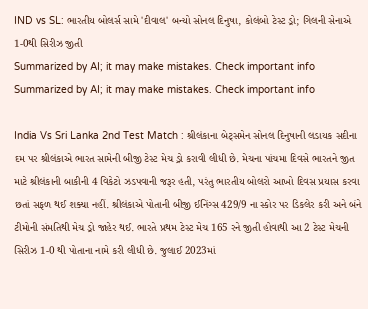IND vs SL: ભારતીય બોલર્સ સામે 'દીવાલ' બન્યો સોનલ દિનુષા, કોલંબો ટેસ્ટ ડ્રો; ગિલની સેનાએ 1-0થી સિરીઝ જીતી
Summarized by AI; it may make mistakes. Check important info
Summarized by AI; it may make mistakes. Check important info

India Vs Sri Lanka 2nd Test Match : શ્રીલંકાના બેટ્સમેન સોનલ દિનુષાની લડાયક સદીના દમ પર શ્રીલંકાએ ભારત સામેની બીજી ટેસ્ટ મેચ ડ્રો કરાવી લીધી છે. મેચના પાંચમા દિવસે ભારતને જીત માટે શ્રીલંકાની બાકીની 4 વિકેટો ઝડપવાની જરૂર હતી, પરંતુ ભારતીય બોલરો આખો દિવસ પ્રયાસ કરવા છતાં સફળ થઈ શક્યા નહીં. શ્રીલંકાએ પોતાની બીજી ઈનિંગ્સ 429/9 ના સ્કોર પર ડિકલેર કરી અને બંને ટીમોની સંમતિથી મેચ ડ્રો જાહેર થઈ. ભારતે પ્રથમ ટેસ્ટ મેચ 165 રને જીતી હોવાથી આ 2 ટેસ્ટ મેચની સિરીઝ 1-0 થી પોતાના નામે કરી લીધી છે. જુલાઈ 2023માં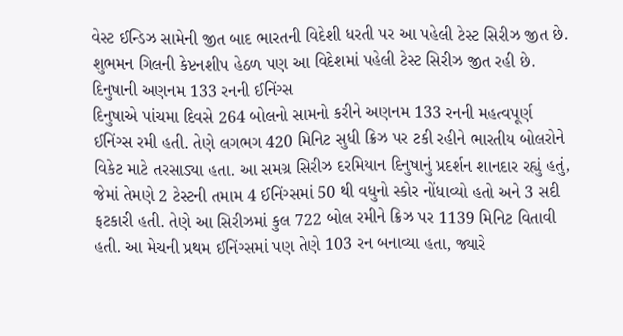વેસ્ટ ઈન્ડિઝ સામેની જીત બાદ ભારતની વિદેશી ધરતી પર આ પહેલી ટેસ્ટ સિરીઝ જીત છે. શુભમન ગિલની કેપ્ટનશીપ હેઠળ પણ આ વિદેશમાં પહેલી ટેસ્ટ સિરીઝ જીત રહી છે.
દિનુષાની અણનમ 133 રનની ઈનિંગ્સ
દિનુષાએ પાંચમા દિવસે 264 બોલનો સામનો કરીને અણનમ 133 રનની મહત્વપૂર્ણ ઈનિંગ્સ રમી હતી. તેણે લગભગ 420 મિનિટ સુધી ક્રિઝ પર ટકી રહીને ભારતીય બોલરોને વિકેટ માટે તરસાડ્યા હતા. આ સમગ્ર સિરીઝ દરમિયાન દિનુષાનું પ્રદર્શન શાનદાર રહ્યું હતું, જેમાં તેમણે 2 ટેસ્ટની તમામ 4 ઈનિંગ્સમાં 50 થી વધુનો સ્કોર નોંધાવ્યો હતો અને 3 સદી ફટકારી હતી. તેણે આ સિરીઝમાં કુલ 722 બોલ રમીને ક્રિઝ પર 1139 મિનિટ વિતાવી હતી. આ મેચની પ્રથમ ઈનિંગ્સમાં પણ તેણે 103 રન બનાવ્યા હતા, જ્યારે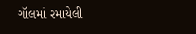ગૉલમાં રમાયેલી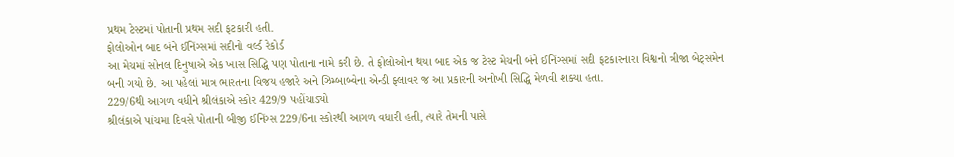પ્રથમ ટેસ્ટમાં પોતાની પ્રથમ સદી ફટકારી હતી.
ફોલોઓન બાદ બંને ઈનિંગ્સમાં સદીનો વર્લ્ડ રેકોર્ડ
આ મેચમાં સોનલ દિનુષાએ એક ખાસ સિદ્ધિ પણ પોતાના નામે કરી છે. તે ફોલોઓન થયા બાદ એક જ ટેસ્ટ મેચની બંને ઈનિંગ્સમાં સદી ફટકારનારા વિશ્વનો ત્રીજા બેટ્સમેન બની ગયો છે. આ પહેલાં માત્ર ભારતના વિજય હજારે અને ઝિમ્બાબ્વેના એન્ડી ફ્લાવર જ આ પ્રકારની અનોખી સિદ્ધિ મેળવી શક્યા હતા.
229/6થી આગળ વધીને શ્રીલંકાએ સ્કોર 429/9 પહોંચાડ્યો
શ્રીલંકાએ પાંચમા દિવસે પોતાની બીજી ઈનિંગ્સ 229/6ના સ્કોરથી આગળ વધારી હતી, ત્યારે તેમની પાસે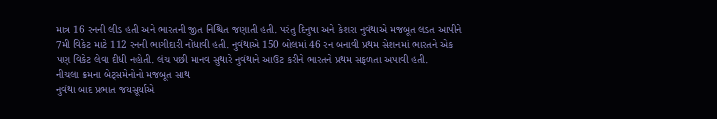માત્ર 16 રનની લીડ હતી અને ભારતની જીત નિશ્ચિત જણાતી હતી. પરંતુ દિનુષા અને કેશરા નુવંથાએ મજબૂત લડત આપીને 7મી વિકેટ માટે 112 રનની ભાગીદારી નોંધાવી હતી. નુવંથાએ 150 બોલમાં 46 રન બનાવી પ્રથમ સેશનમાં ભારતને એક પણ વિકેટ લેવા દીધી નહોતી. લંચ પછી માનવ સુથારે નુવંથાને આઉટ કરીને ભારતને પ્રથમ સફળતા અપાવી હતી.
નીચલા ક્રમના બેટ્સમેનોનો મજબૂત સાથ
નુવંથા બાદ પ્રભાત જયસૂર્યાએ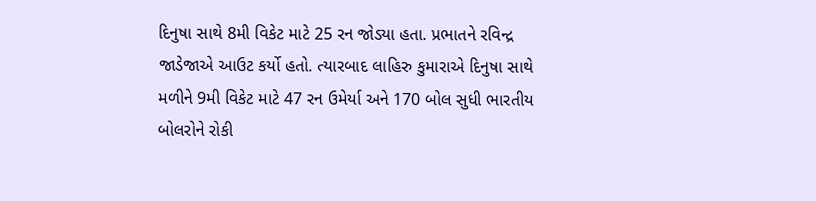દિનુષા સાથે 8મી વિકેટ માટે 25 રન જોડ્યા હતા. પ્રભાતને રવિન્દ્ર જાડેજાએ આઉટ કર્યો હતો. ત્યારબાદ લાહિરુ કુમારાએ દિનુષા સાથે મળીને 9મી વિકેટ માટે 47 રન ઉમેર્યા અને 170 બોલ સુધી ભારતીય બોલરોને રોકી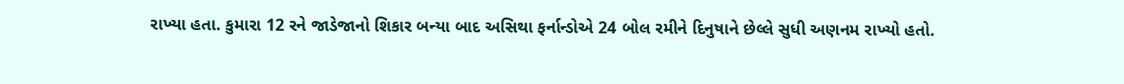રાખ્યા હતા. કુમારા 12 રને જાડેજાનો શિકાર બન્યા બાદ અસિથા ફર્નાન્ડોએ 24 બોલ રમીને દિનુષાને છેલ્લે સુધી અણનમ રાખ્યો હતો.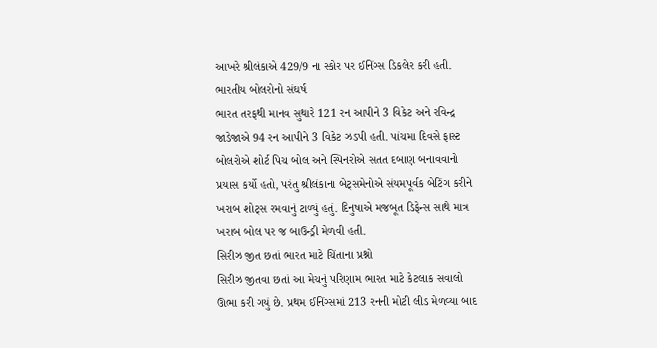આખરે શ્રીલંકાએ 429/9 ના સ્કોર પર ઈનિંગ્સ ડિકલેર કરી હતી.
ભારતીય બોલરોનો સંઘર્ષ
ભારત તરફથી માનવ સુથારે 121 રન આપીને 3 વિકેટ અને રવિન્દ્ર જાડેજાએ 94 રન આપીને 3 વિકેટ ઝડપી હતી. પાંચમા દિવસે ફાસ્ટ બોલરોએ શોર્ટ પિચ બોલ અને સ્પિનરોએ સતત દબાણ બનાવવાનો પ્રયાસ કર્યો હતો, પરંતુ શ્રીલંકાના બેટ્સમેનોએ સંયમપૂર્વક બેટિંગ કરીને ખરાબ શોટ્સ રમવાનું ટાળ્યું હતું. દિનુષાએ મજબૂત ડિફેન્સ સાથે માત્ર ખરાબ બોલ પર જ બાઉન્ડ્રી મેળવી હતી.
સિરીઝ જીત છતાં ભારત માટે ચિંતાના પ્રશ્નો
સિરીઝ જીતવા છતાં આ મેચનું પરિણામ ભારત માટે કેટલાક સવાલો ઊભા કરી ગયું છે. પ્રથમ ઈનિંગ્સમાં 213 રનની મોટી લીડ મેળવ્યા બાદ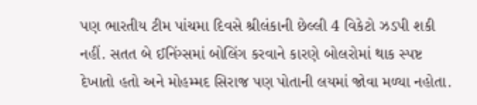પણ ભારતીય ટીમ પાંચમા દિવસે શ્રીલંકાની છેલ્લી 4 વિકેટો ઝડપી શકી નહીં. સતત બે ઈનિંગ્સમાં બોલિંગ કરવાને કારણે બોલરોમાં થાક સ્પષ્ટ દેખાતો હતો અને મોહમ્મદ સિરાજ પણ પોતાની લયમાં જોવા મળ્યા નહોતા.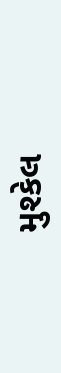મુશ્કેલ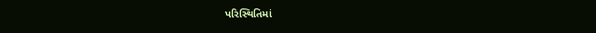પરિસ્થિતિમાં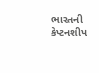ભારતની કેપ્ટનશીપ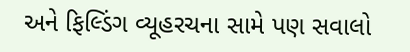અને ફિલ્ડિંગ વ્યૂહરચના સામે પણ સવાલો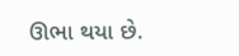ઊભા થયા છે.